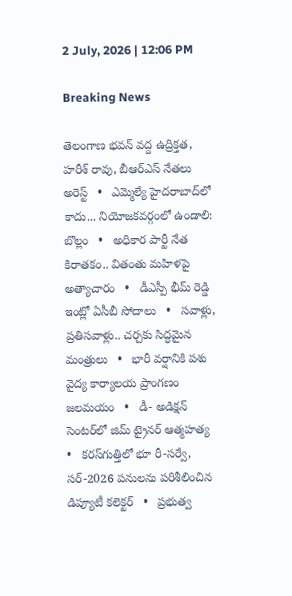2 July, 2026 | 12:06 PM

Breaking News

తెలంగాణ భవన్ వద్ద ఉద్రిక్తత, హరీశ్ రావు, బీఆర్ఎస్ నేతలు అరెస్ట్   •   ఎమ్మెల్యే హైదరాబాద్‌లో కాదు... నియోజకవర్గంలో ఉండాలి: బొల్లం   •   అధికార పార్టీ నేత కిరాతకం.. వితంతు మహిళపై అత్యాచారం   •   డీఎస్పీ భీమ్ రెడ్డి ఇంట్లో ఏసీబీ సోదాలు   •   సవాళ్లు, ప్రతిసవాళ్లు.. చర్చకు సిద్ధమైన మంత్రులు   •   భారీ వర్షానికి పశు వైద్య కార్యాలయ ప్రాంగణం జలమయం   •   డీ- అడిక్షన్ సెంటర్‌లో జిమ్ ట్రైనర్ ఆత్మహత్య   •   కరస్‌గుత్తిలో భూ రీ-సర్వే, సర్-2026 పనులను పరిశీలించిన డిప్యూటీ కలెక్టర్   •   ప్రభుత్వ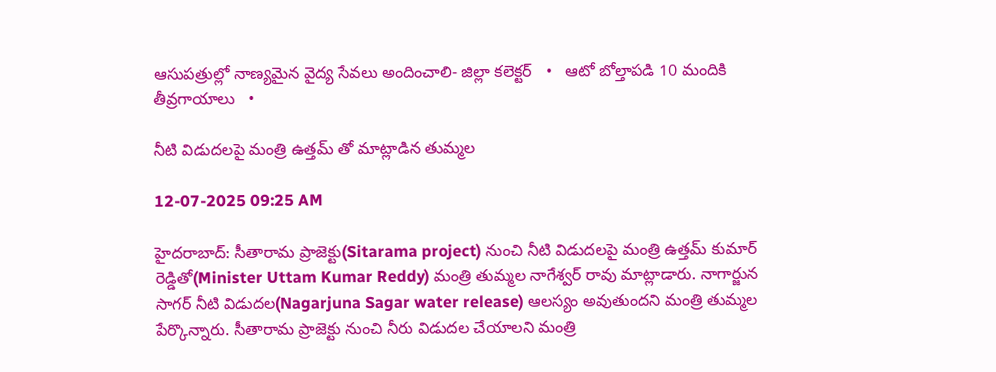ఆసుపత్రుల్లో నాణ్యమైన వైద్య సేవలు అందించాలి- జిల్లా కలెక్టర్   •   ఆటో బోల్తాపడి 10 మందికి తీవ్రగాయాలు   •

నీటి విడుదలపై మంత్రి ఉత్తమ్ తో మాట్లాడిన తుమ్మల

12-07-2025 09:25 AM

హైదరాబాద్: సీతారామ ప్రాజెక్టు(Sitarama project) నుంచి నీటి విడుదలపై మంత్రి ఉత్తమ్ కుమార్ రెడ్డితో(Minister Uttam Kumar Reddy) మంత్రి తుమ్మల నాగేశ్వర్ రావు మాట్లాడారు. నాగార్జున సాగర్ నీటి విడుదల(Nagarjuna Sagar water release) ఆలస్యం అవుతుందని మంత్రి తుమ్మల పేర్కొన్నారు. సీతారామ ప్రాజెక్టు నుంచి నీరు విడుదల చేయాలని మంత్రి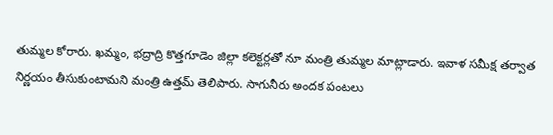తుమ్మల కోరారు. ఖమ్మం, భద్రాద్రి కొత్తగూడెం జిల్లా కలెక్టర్లతో నూ మంత్రి తుమ్మల మాట్లాడారు. ఇవాళ సమీక్ష తర్వాత నిర్ణయం తీసుకుంటామని మంత్రి ఉత్తమ్ తెలిపారు. సాగునీరు అందక పంటలు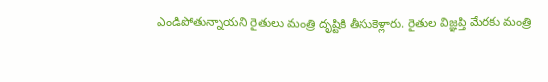ఎండిపోతున్నాయని రైతులు మంత్రి దృష్టికి తీసుకెళ్లారు. రైతుల విజ్ఞప్తి మేరకు మంత్రి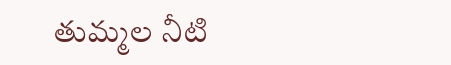తుమ్మల నీటి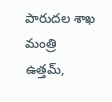పారుదల శాఖ మంత్రి ఉత్తమ్,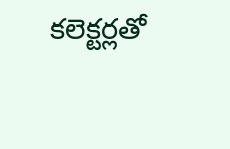కలెక్టర్లతో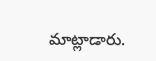మాట్లాడారు.